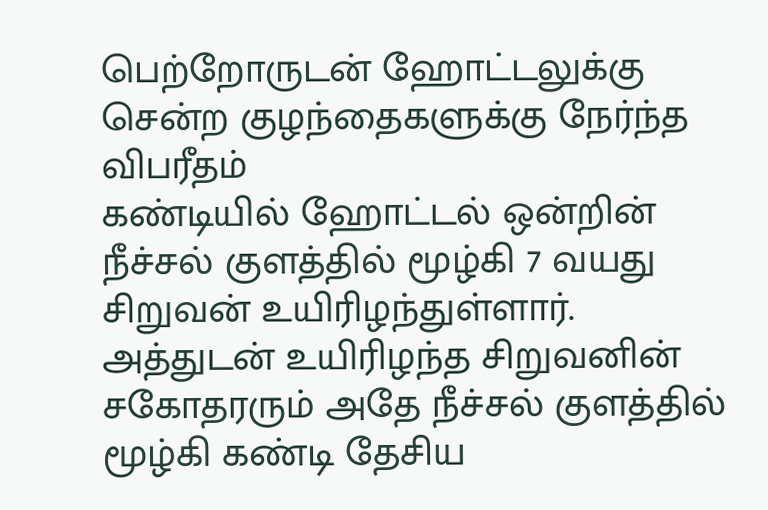பெற்றோருடன் ஹோட்டலுக்கு சென்ற குழந்தைகளுக்கு நேர்ந்த விபரீதம்
கண்டியில் ஹோட்டல் ஒன்றின் நீச்சல் குளத்தில் மூழ்கி 7 வயது சிறுவன் உயிரிழந்துள்ளார்.
அத்துடன் உயிரிழந்த சிறுவனின் சகோதரரும் அதே நீச்சல் குளத்தில் மூழ்கி கண்டி தேசிய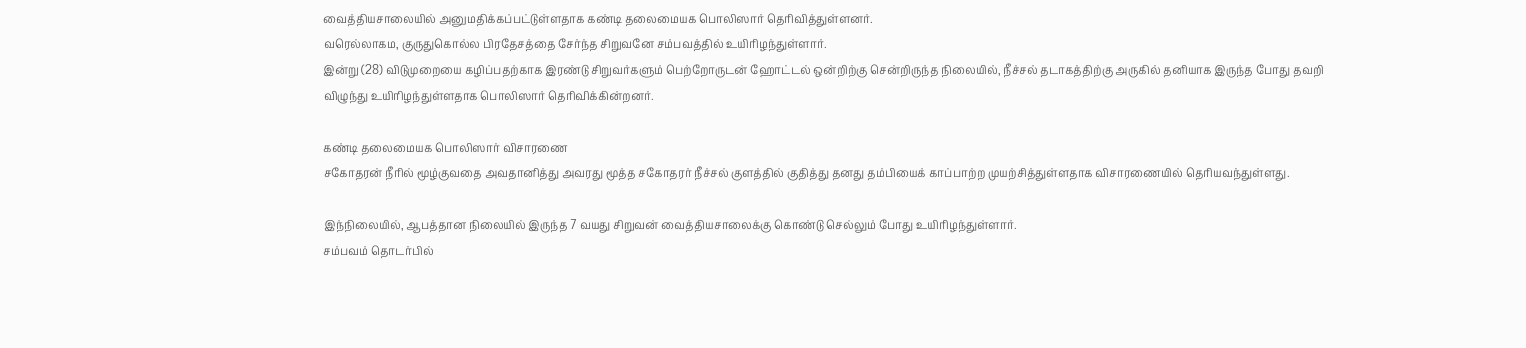வைத்தியசாலையில் அனுமதிக்கப்பட்டுள்ளதாக கண்டி தலைமையக பொலிஸார் தெரிவித்துள்ளனர்.
வரெல்லாகம, குருதுகொல்ல பிரதேசத்தை சேர்ந்த சிறுவனே சம்பவத்தில் உயிரிழந்துள்ளார்.
இன்று (28) விடுமுறையை கழிப்பதற்காக இரண்டு சிறுவர்களும் பெற்றோருடன் ஹோட்டல் ஒன்றிற்கு சென்றிருந்த நிலையில், நீச்சல் தடாகத்திற்கு அருகில் தனியாக இருந்த போது தவறி விழுந்து உயிரிழந்துள்ளதாக பொலிஸார் தெரிவிக்கின்றனர்.

கண்டி தலைமையக பொலிஸார் விசாரணை
சகோதரன் நீரில் மூழ்குவதை அவதானித்து அவரது மூத்த சகோதரர் நீச்சல் குளத்தில் குதித்து தனது தம்பியைக் காப்பாற்ற முயற்சித்துள்ளதாக விசாரணையில் தெரியவந்துள்ளது.

இந்நிலையில், ஆபத்தான நிலையில் இருந்த 7 வயது சிறுவன் வைத்தியசாலைக்கு கொண்டு செல்லும் போது உயிரிழந்துள்ளார்.
சம்பவம் தொடர்பில்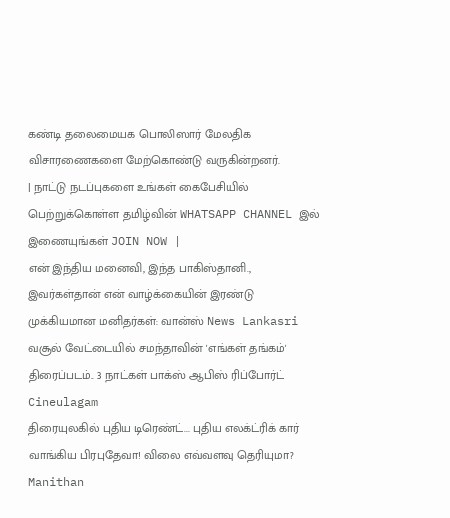கண்டி தலைமையக பொலிஸார் மேலதிக விசாரணைகளை மேற்கொண்டு வருகின்றனர்.
| நாட்டு நடப்புகளை உங்கள் கைபேசியில் பெற்றுக்கொள்ள தமிழ்வின் WHATSAPP CHANNEL இல் இணையுங்கள் JOIN NOW |
என் இந்திய மனைவி, இந்த பாகிஸ்தானி., இவர்கள்தான் என் வாழ்க்கையின் இரண்டு முக்கியமான மனிதர்கள்: வான்ஸ் News Lankasri
வசூல் வேட்டையில் சமந்தாவின் 'எங்கள் தங்கம்' திரைப்படம்.. 3 நாட்கள் பாக்ஸ் ஆபிஸ் ரிப்போர்ட் Cineulagam
திரையுலகில் புதிய டிரெண்ட்... புதிய எலக்ட்ரிக் கார் வாங்கிய பிரபுதேவா! விலை எவ்வளவு தெரியுமா? Manithan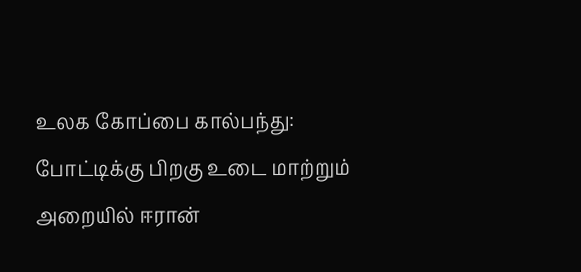உலக கோப்பை கால்பந்து: போட்டிக்கு பிறகு உடை மாற்றும் அறையில் ஈரான்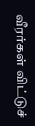வீரர்கள் விட்டுச்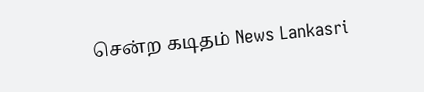சென்ற கடிதம் News Lankasri